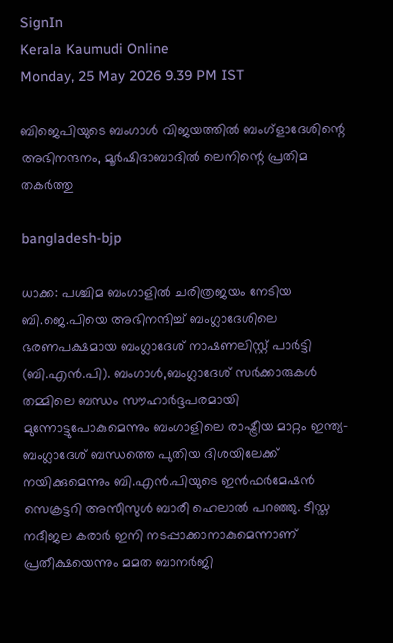SignIn
Kerala Kaumudi Online
Monday, 25 May 2026 9.39 PM IST

ബിജെപിയുടെ ബംഗാൾ വിജയത്തിൽ ബംഗ്ളാദേശിന്റെ അഭിനന്ദനം, മൂർഷിദാബാദിൽ ലെനിന്റെ പ്രതിമ തകർത്തു

bangladesh-bjp

ധാക്ക: പശ്ചിമ ബംഗാളിൽ ചരിത്രജയം നേടിയ ബി.ജെ.പിയെ അഭിനന്ദിച്ച് ബംഗ്ലാദേശിലെ ഭരണപക്ഷമായ ബംഗ്ലാദേശ് നാഷണലിസ്റ്റ് പാർട്ടി (ബി.എൻ.പി). ബംഗാൾ,ബംഗ്ലാദേശ് സർക്കാരുകൾ തമ്മിലെ ബന്ധം സൗഹാർദ്ദപരമായി മുന്നോട്ടുപോകുമെന്നും ബംഗാളിലെ രാഷ്ട്രീയ മാറ്റം ഇന്ത്യ-ബംഗ്ലാദേശ് ബന്ധത്തെ പുതിയ ദിശയിലേക്ക് നയിക്കുമെന്നും ബി.എൻ.പിയുടെ ഇൻഫർമേഷൻ സെക്രട്ടറി അസീസുൾ ബാരീ ഹെലാൽ പറഞ്ഞു. ടീസ്ത നദീജല കരാർ ഇനി നടപ്പാക്കാനാകുമെന്നാണ് പ്രതീക്ഷയെന്നും മമത ബാനർജി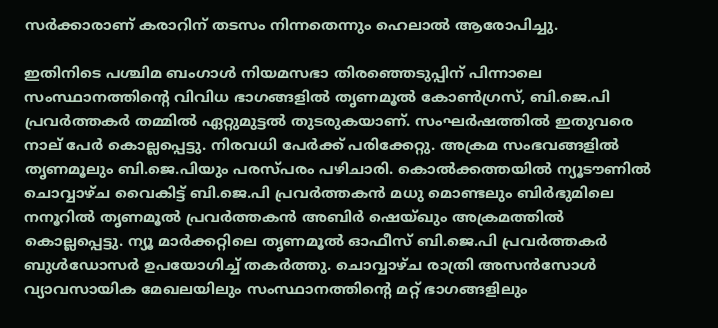സർക്കാരാണ് കരാറിന് തടസം നിന്നതെന്നും ഹെലാൽ ആരോപിച്ചു.

ഇതിനിടെ‌ പശ്ചിമ ബംഗാൾ നിയമസഭാ തിരഞ്ഞെടുപ്പിന് പിന്നാലെ സംസ്ഥാനത്തിന്റെ വിവിധ ഭാഗങ്ങളിൽ തൃണമൂൽ കോൺഗ്രസ്, ബി.ജെ.പി പ്രവർത്തകർ തമ്മിൽ ഏറ്റുമുട്ടൽ തുടരുകയാണ്. സംഘർഷത്തിൽ ഇതുവരെ നാല് പേർ കൊല്ലപ്പെട്ടു. നിരവധി പേർക്ക് പരിക്കേറ്റു. അക്രമ സംഭവങ്ങളിൽ തൃണമൂലും ബി.ജെ.പിയും പരസ്പരം പഴിചാരി. കൊൽക്കത്തയിൽ ന്യൂടൗണിൽ ചൊവ്വാഴ്ച വൈകിട്ട് ബി.ജെ.പി പ്രവർത്തകൻ മധു മൊണ്ടലും ബിർഭുമിലെ നനൂറിൽ തൃണമൂൽ പ്രവർത്തകൻ അബിർ ഷെയ്ഖും അക്രമത്തിൽ കൊല്ലപ്പെട്ടു. ന്യൂ മാർക്കറ്റിലെ തൃണമൂൽ ഓഫീസ് ബി.ജെ.പി പ്രവർത്തകർ ബുൾഡോസർ ഉപയോഗിച്ച് തകർത്തു. ചൊവ്വാഴ്ച രാത്രി അസൻസോൾ വ്യാവസായിക മേഖലയിലും സംസ്ഥാനത്തിന്റെ മറ്റ് ഭാഗങ്ങളിലും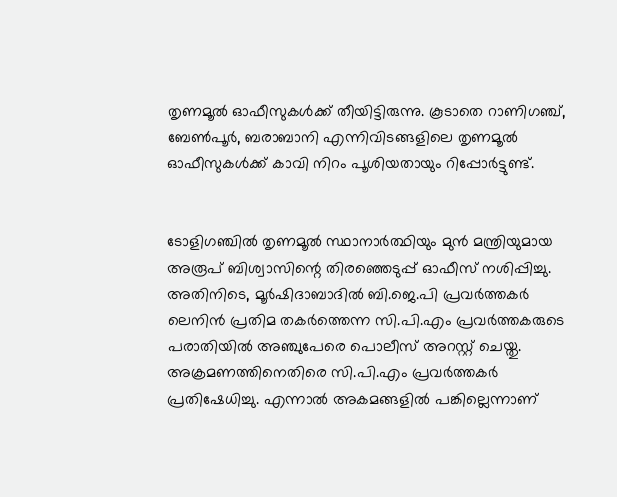തൃണമൂൽ ഓഫീസുകൾക്ക് തീയിട്ടിരുന്നു. കൂടാതെ റാണിഗഞ്ച്, ബേൺപൂർ, ബരാബാനി എന്നിവിടങ്ങളിലെ തൃണമൂൽ ഓഫീസുകൾക്ക് കാവി നിറം പൂശിയതായും റിപ്പോർട്ടുണ്ട്.


ടോളിഗഞ്ചിൽ തൃണമൂൽ സ്ഥാനാർത്ഥിയും മുൻ മന്ത്രിയുമായ അരൂപ് ബിശ്വാസിന്റെ തിരഞ്ഞെടുപ്പ് ഓഫീസ് നശിപ്പിച്ചു. അതിനിടെ, മൂർഷിദാബാദിൽ ബി.ജെ.പി പ്രവർത്തകർ ലെനിൻ പ്രതിമ തകർത്തെന്ന സി.പി.എം പ്രവർത്തകരുടെ പരാതിയിൽ അഞ്ചുപേരെ പൊലീസ് അറസ്റ്റ് ചെയ്തു. അക്രമണത്തിനെതിരെ സി.പി.എം പ്രവർത്തകർ പ്രതിഷേധിച്ചു. എന്നാൽ അകമങ്ങളിൽ പങ്കില്ലെന്നാണ്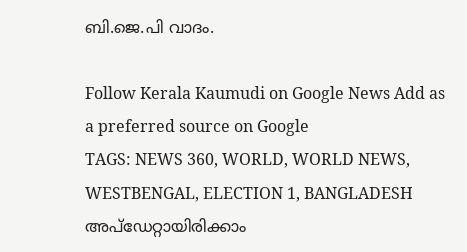ബി.ജെ.പി വാദം.

Follow Kerala Kaumudi on Google News Add as a preferred source on Google
TAGS: NEWS 360, WORLD, WORLD NEWS, WESTBENGAL, ELECTION 1, BANGLADESH
അപ്ഡേറ്റായിരിക്കാം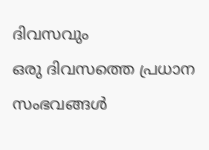ദിവസവും
ഒരു ദിവസത്തെ പ്രധാന സംഭവങ്ങൾ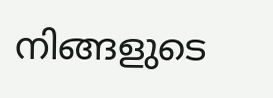നിങ്ങളുടെ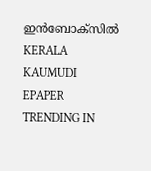ഇൻബോക്സിൽ
KERALA KAUMUDI EPAPER
TRENDING IN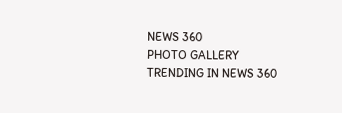NEWS 360
PHOTO GALLERY
TRENDING IN NEWS 360